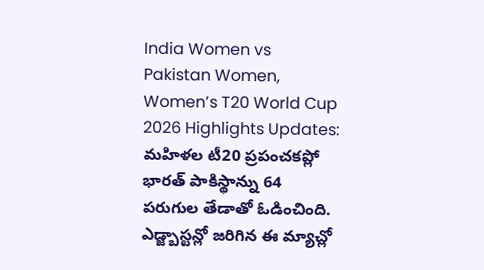India Women vs Pakistan Women, Women’s T20 World Cup 2026 Highlights Updates: మహిళల టీ20 ప్రపంచకప్లో భారత్ పాకిస్థాన్ను 64 పరుగుల తేడాతో ఓడించింది. ఎడ్జ్బాస్టన్లో జరిగిన ఈ మ్యాచ్లో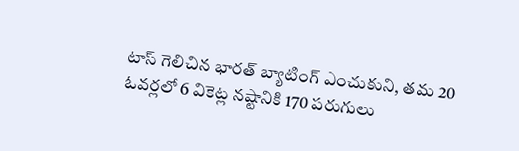టాస్ గెలిచిన భారత్ బ్యాటింగ్ ఎంచుకుని, తమ 20 ఓవర్లలో 6 వికెట్ల నష్టానికి 170 పరుగులు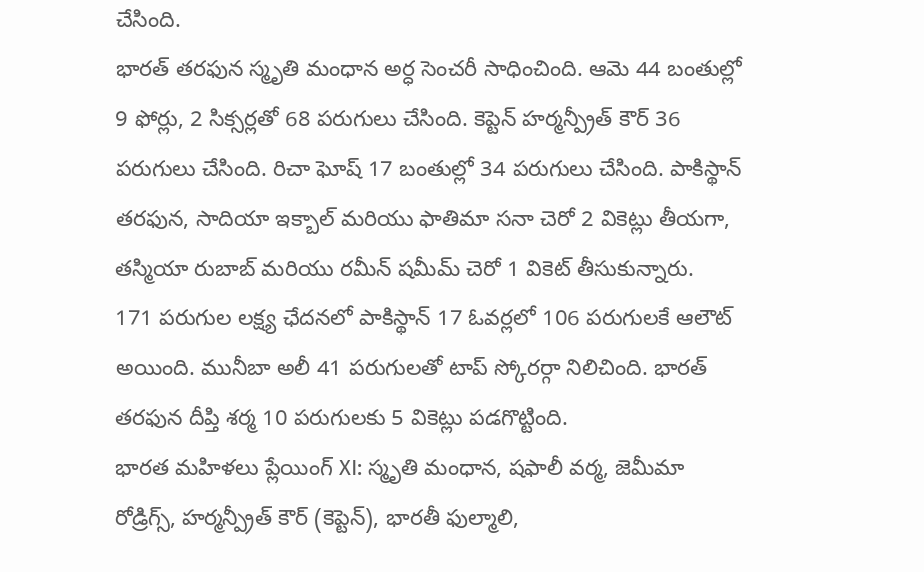చేసింది.
భారత్ తరఫున స్మృతి మంధాన అర్ధ సెంచరీ సాధించింది. ఆమె 44 బంతుల్లో 9 ఫోర్లు, 2 సిక్సర్లతో 68 పరుగులు చేసింది. కెప్టెన్ హర్మన్ప్రీత్ కౌర్ 36 పరుగులు చేసింది. రిచా ఘోష్ 17 బంతుల్లో 34 పరుగులు చేసింది. పాకిస్థాన్ తరఫున, సాదియా ఇక్బాల్ మరియు ఫాతిమా సనా చెరో 2 వికెట్లు తీయగా, తస్మియా రుబాబ్ మరియు రమీన్ షమీమ్ చెరో 1 వికెట్ తీసుకున్నారు.
171 పరుగుల లక్ష్య ఛేదనలో పాకిస్థాన్ 17 ఓవర్లలో 106 పరుగులకే ఆలౌట్ అయింది. మునీబా అలీ 41 పరుగులతో టాప్ స్కోరర్గా నిలిచింది. భారత్ తరఫున దీప్తి శర్మ 10 పరుగులకు 5 వికెట్లు పడగొట్టింది.
భారత మహిళలు ప్లేయింగ్ XI: స్మృతి మంధాన, షఫాలీ వర్మ, జెమీమా రోడ్రిగ్స్, హర్మన్ప్రీత్ కౌర్ (కెప్టెన్), భారతీ ఫుల్మాలి,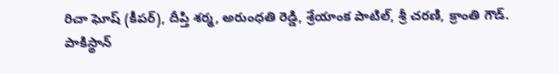రిచా ఘోష్ (కీపర్), దీప్తి శర్మ, అరుంధతి రెడ్డి, శ్రేయాంక పాటిల్, శ్రీ చరణి, క్రాంతి గౌడ్.
పాకిస్థాన్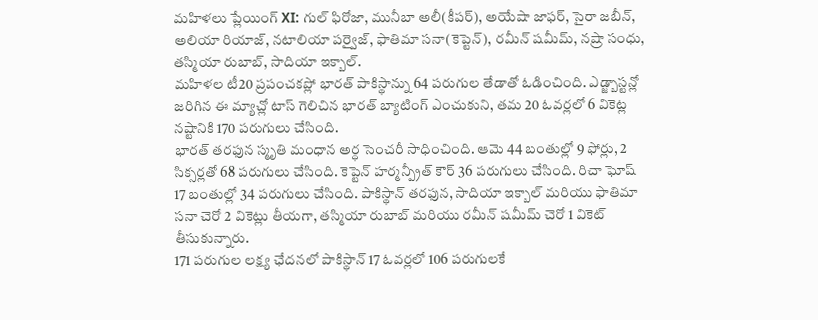మహిళలు ప్లేయింగ్ XI: గుల్ ఫిరోజా, మునీబా అలీ(కీపర్), అయేషా జాఫర్, సైరా జబీన్, అలియా రియాజ్, నటాలియా పర్వైజ్, ఫాతిమా సనా(కెప్టెన్), రమీన్ షమీమ్, నష్రా సంధు, తస్మియా రుబాబ్, సాదియా ఇక్బాల్.
మహిళల టీ20 ప్రపంచకప్లో భారత్ పాకిస్థాన్ను 64 పరుగుల తేడాతో ఓడించింది. ఎడ్జ్బాస్టన్లో జరిగిన ఈ మ్యాచ్లో టాస్ గెలిచిన భారత్ బ్యాటింగ్ ఎంచుకుని, తమ 20 ఓవర్లలో 6 వికెట్ల నష్టానికి 170 పరుగులు చేసింది.
భారత్ తరఫున స్మృతి మంధాన అర్ధ సెంచరీ సాధించింది. ఆమె 44 బంతుల్లో 9 ఫోర్లు, 2 సిక్సర్లతో 68 పరుగులు చేసింది. కెప్టెన్ హర్మన్ప్రీత్ కౌర్ 36 పరుగులు చేసింది. రిచా ఘోష్ 17 బంతుల్లో 34 పరుగులు చేసింది. పాకిస్థాన్ తరఫున, సాదియా ఇక్బాల్ మరియు ఫాతిమా సనా చెరో 2 వికెట్లు తీయగా, తస్మియా రుబాబ్ మరియు రమీన్ షమీమ్ చెరో 1 వికెట్ తీసుకున్నారు.
171 పరుగుల లక్ష్య ఛేదనలో పాకిస్థాన్ 17 ఓవర్లలో 106 పరుగులకే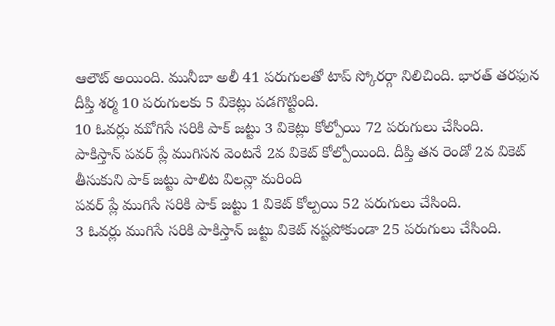ఆలౌట్ అయింది. మునీబా అలీ 41 పరుగులతో టాప్ స్కోరర్గా నిలిచింది. భారత్ తరఫున దీప్తి శర్మ 10 పరుగులకు 5 వికెట్లు పడగొట్టింది.
10 ఓవర్లు ముోగిసే సరికి పాక్ జట్టు 3 వికెట్లు కోల్పోయి 72 పరుగులు చేసింది.
పాకిస్తాన్ పవర్ ప్లే ముగిసన వెంటనే 2వ వికెట్ కోల్పోయింది. దీప్తి తన రెండో 2వ వికెట్ తీసుకుని పాక్ జట్టు పాలిట విలన్లా మరింది
పవర్ ప్లే ముగిసే సరికి పాక్ జట్టు 1 వికెట్ కోల్పయి 52 పరుగులు చేసింది.
3 ఓవర్లు ముగిసే సరికి పాకిస్తాన్ జట్టు వికెట్ నష్టపోకుండా 25 పరుగులు చేసింది.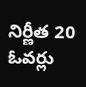నిర్ణీత 20 ఓవర్లు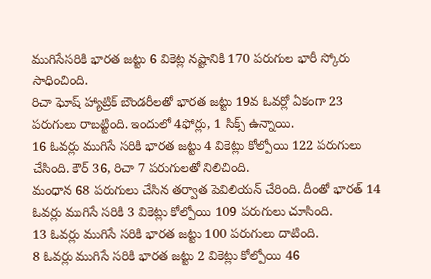ముగిసేసరికి భారత జట్టు 6 వికెట్ల నష్టానికి 170 పరుగుల భారీ స్కోరు సాధించింది.
రిచా ఘోష్ హ్యాట్రిక్ బౌండరీలతో భారత జట్టు 19వ ఓవర్లో ఏకంగా 23 పరుగులు రాబట్టింది. ఇందులో 4ఫోర్లు, 1 సిక్స్ ఉన్నాయి.
16 ఓవర్లు ముగిసే సరికి భారత జట్టు 4 వికెట్లు కోల్పోయి 122 పరుగులు చేసింది. కౌర్ 36, రిచా 7 పరుగులతో నిలిచింది.
మంధాన 68 పరుగులు చేసిన తర్వాత పెవిలియన్ చేరింది. దీంతో భారత్ 14 ఓవర్లు ముగిసే సరికి 3 వికెట్లు కోల్పోయి 109 పరుగులు చూసింది.
13 ఓవర్లు ముగిసే సరికి భారత జట్టు 100 పరుగులు దాటింది.
8 ఓవర్లు ముగిసే సరికి భారత జట్టు 2 వికెట్లు కోల్పోయి 46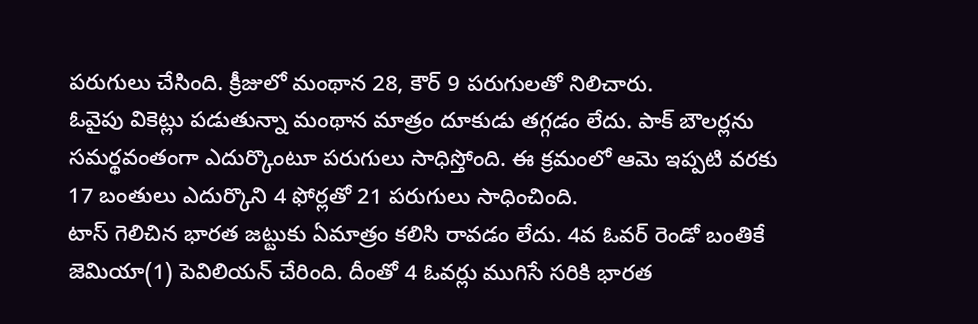పరుగులు చేసింది. క్రీజులో మంథాన 28, కౌర్ 9 పరుగులతో నిలిచారు.
ఓవైపు వికెట్లు పడుతున్నా మంథాన మాత్రం దూకుడు తగ్గడం లేదు. పాక్ బౌలర్లను సమర్థవంతంగా ఎదుర్కొంటూ పరుగులు సాధిస్తోంది. ఈ క్రమంలో ఆమె ఇప్పటి వరకు 17 బంతులు ఎదుర్కొని 4 ఫోర్లతో 21 పరుగులు సాధించింది.
టాస్ గెలిచిన భారత జట్టుకు ఏమాత్రం కలిసి రావడం లేదు. 4వ ఓవర్ రెండో బంతికే జెమియా(1) పెవిలియన్ చేరింది. దీంతో 4 ఓవర్లు ముగిసే సరికి భారత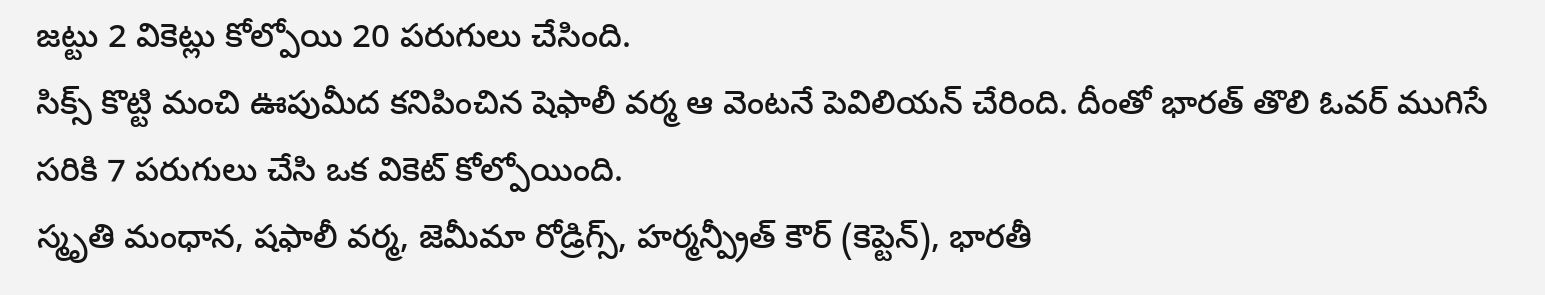జట్టు 2 వికెట్లు కోల్పోయి 20 పరుగులు చేసింది.
సిక్స్ కొట్టి మంచి ఊపుమీద కనిపించిన షెఫాలీ వర్మ ఆ వెంటనే పెవిలియన్ చేరింది. దీంతో భారత్ తొలి ఓవర్ ముగిసే సరికి 7 పరుగులు చేసి ఒక వికెట్ కోల్పోయింది.
స్మృతి మంధాన, షఫాలీ వర్మ, జెమీమా రోడ్రిగ్స్, హర్మన్ప్రీత్ కౌర్ (కెప్టెన్), భారతీ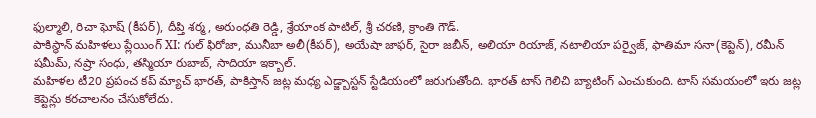ఫుల్మాలి, రిచా ఘోష్ (కీపర్), దీప్తి శర్మ, అరుంధతి రెడ్డి, శ్రేయాంక పాటిల్, శ్రీ చరణి, క్రాంతి గౌడ్.
పాకిస్థాన్ మహిళలు ప్లేయింగ్ XI: గుల్ ఫిరోజా, మునీబా అలీ(కీపర్), అయేషా జాఫర్, సైరా జబీన్, అలియా రియాజ్, నటాలియా పర్వైజ్, ఫాతిమా సనా(కెప్టెన్), రమీన్ షమీమ్, నష్రా సంధు, తస్మియా రుబాబ్, సాదియా ఇక్బాల్.
మహిళల టీ20 ప్రపంచ కప్ మ్యాచ్ భారత్, పాకిస్తాన్ జట్ల మధ్య ఎడ్జ్బాస్టన్ స్టేడియంలో జరుగుతోంది. భారత్ టాస్ గెలిచి బ్యాటింగ్ ఎంచుకుంది. టాస్ సమయంలో ఇరు జట్ల కెప్టెన్లు కరచాలనం చేసుకోలేదు.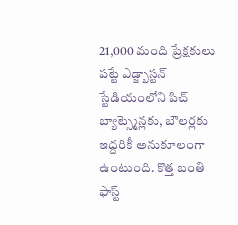21,000 మంది ప్రేక్షకులు పట్టే ఎడ్జ్బాస్టన్ స్టేడియంలోని పిచ్ బ్యాట్స్మెన్లకు, బౌలర్లకు ఇద్దరికీ అనుకూలంగా ఉంటుంది. కొత్త బంతి ఫాస్ట్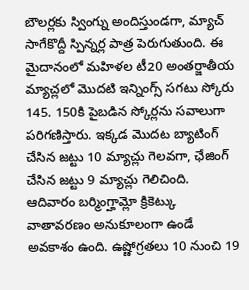బౌలర్లకు స్వింగ్ను అందిస్తుండగా, మ్యాచ్ సాగేకొద్దీ స్పిన్నర్ల పాత్ర పెరుగుతుంది. ఈ మైదానంలో మహిళల టీ20 అంతర్జాతీయ మ్యాచ్లలో మొదటి ఇన్నింగ్స్ సగటు స్కోరు 145. 150కి పైబడిన స్కోర్లను సవాలుగా పరిగణిస్తారు. ఇక్కడ మొదట బ్యాటింగ్ చేసిన జట్టు 10 మ్యాచ్లు గెలవగా, ఛేజింగ్ చేసిన జట్టు 9 మ్యాచ్లు గెలిచింది.
ఆదివారం బర్మింగ్హామ్లో క్రికెట్కు వాతావరణం అనుకూలంగా ఉండే అవకాశం ఉంది. ఉష్ణోగ్రతలు 10 నుంచి 19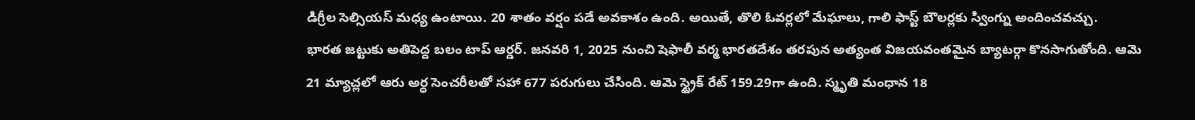డిగ్రీల సెల్సియస్ మధ్య ఉంటాయి. 20 శాతం వర్షం పడే అవకాశం ఉంది. అయితే, తొలి ఓవర్లలో మేఘాలు, గాలి ఫాస్ట్ బౌలర్లకు స్వింగ్ను అందించవచ్చు.
భారత జట్టుకు అతిపెద్ద బలం టాప్ ఆర్డర్. జనవరి 1, 2025 నుంచి షెఫాలీ వర్మ భారతదేశం తరపున అత్యంత విజయవంతమైన బ్యాటర్గా కొనసాగుతోంది. ఆమె 21 మ్యాచ్లలో ఆరు అర్ధ సెంచరీలతో సహా 677 పరుగులు చేసింది. ఆమె స్ట్రైక్ రేట్ 159.29గా ఉంది. స్మృతి మంధాన 18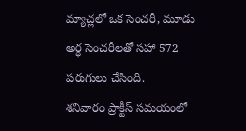మ్యాచ్లలో ఒక సెంచరీ, మూడు అర్ధ సెంచరీలతో సహా 572 పరుగులు చేసింది.
శనివారం ప్రాక్టీస్ సమయంలో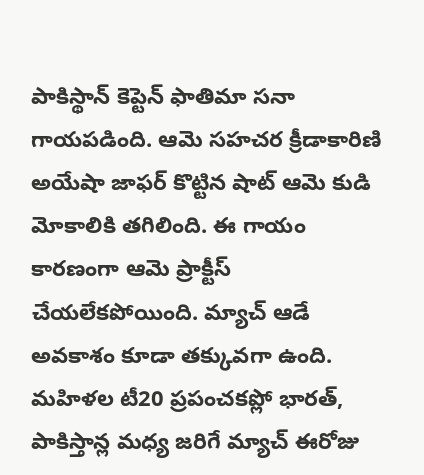పాకిస్థాన్ కెప్టెన్ ఫాతిమా సనా గాయపడింది. ఆమె సహచర క్రీడాకారిణి అయేషా జాఫర్ కొట్టిన షాట్ ఆమె కుడి మోకాలికి తగిలింది. ఈ గాయం కారణంగా ఆమె ప్రాక్టీస్ చేయలేకపోయింది. మ్యాచ్ ఆడే అవకాశం కూడా తక్కువగా ఉంది.
మహిళల టీ20 ప్రపంచకప్లో భారత్, పాకిస్తాన్ల మధ్య జరిగే మ్యాచ్ ఈరోజు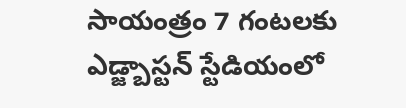సాయంత్రం 7 గంటలకు ఎడ్జ్బాస్టన్ స్టేడియంలో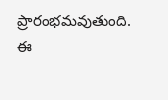ప్రారంభమవుతుంది. ఈ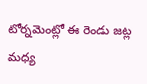టోర్నమెంట్లో ఈ రెండు జట్ల మధ్య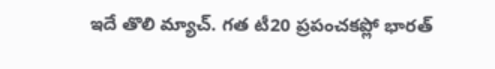ఇదే తొలి మ్యాచ్. గత టీ20 ప్రపంచకప్లో భారత్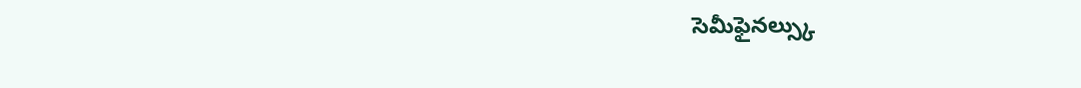సెమీఫైనల్స్కు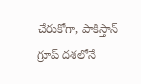చేరుకోగా, పాకిస్తాన్ గ్రూప్ దశలోనే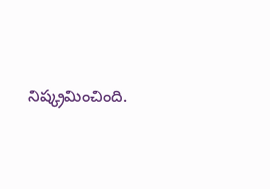నిష్క్రమించింది.